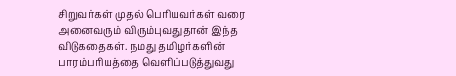சிறுவர்கள் முதல் பெரியவர்கள் வரை அனைவரும் விரும்புவதுதான் இந்த விடுகதைகள். நமது தமிழர்களின் பாரம்பரியத்தை வெளிப்படுத்துவது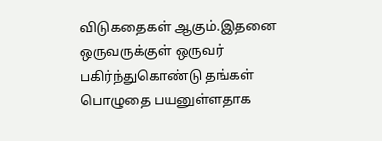விடுகதைகள் ஆகும்.இதனை ஒருவருக்குள் ஒருவர் பகிர்ந்துகொண்டு தங்கள் பொழுதை பயனுள்ளதாக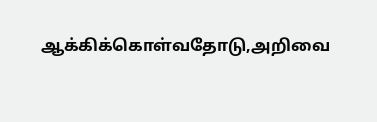ஆக்கிக்கொள்வதோடு,அறிவை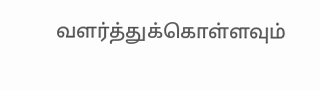வளர்த்துக்கொள்ளவும்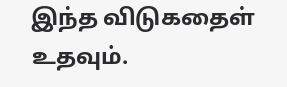இந்த விடுகதைள் உதவும்.